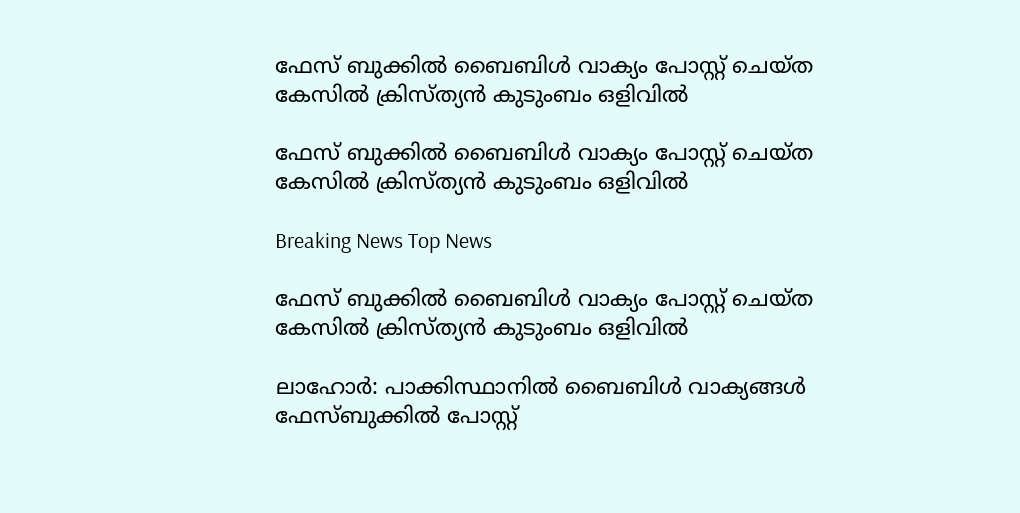ഫേസ് ബുക്കില്‍ ബൈബിള്‍ വാക്യം പോസ്റ്റ് ചെയ്ത കേസില്‍ ക്രിസ്ത്യന്‍ കുടുംബം ഒളിവില്‍

ഫേസ് ബുക്കില്‍ ബൈബിള്‍ വാക്യം പോസ്റ്റ് ചെയ്ത കേസില്‍ ക്രിസ്ത്യന്‍ കുടുംബം ഒളിവില്‍

Breaking News Top News

ഫേസ് ബുക്കില്‍ ബൈബിള്‍ വാക്യം പോസ്റ്റ് ചെയ്ത കേസില്‍ ക്രിസ്ത്യന്‍ കുടുംബം ഒളിവില്‍

ലാഹോര്‍: പാക്കിസ്ഥാനില്‍ ബൈബിള്‍ വാക്യങ്ങള്‍ ഫേസ്ബുക്കില്‍ പോസ്റ്റ്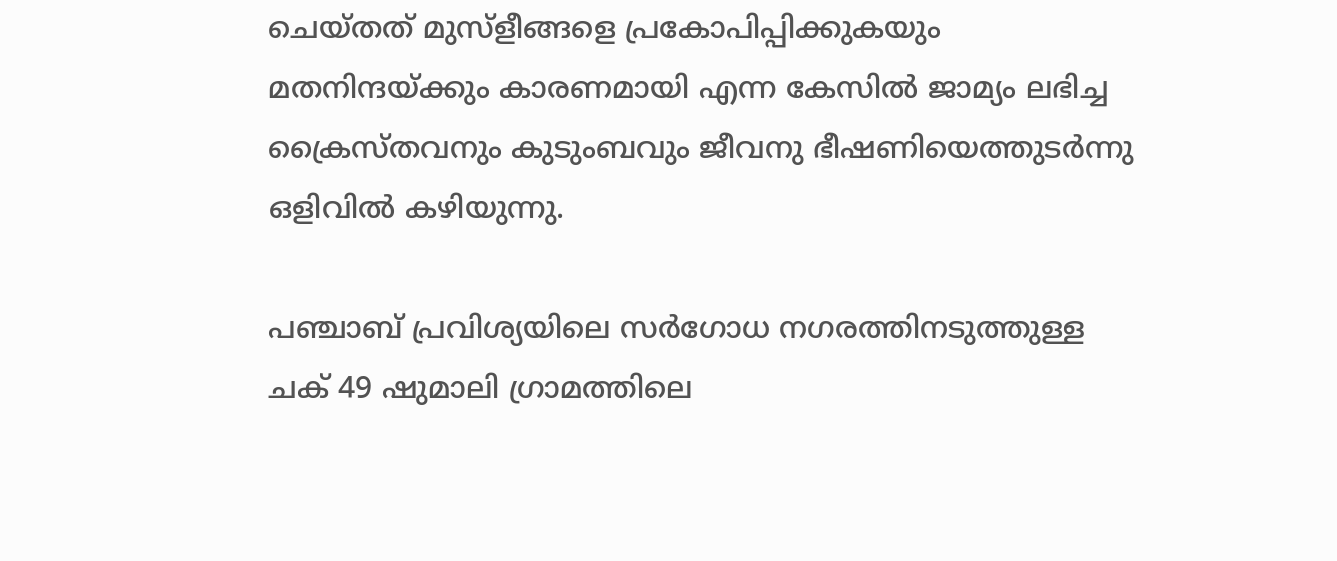ചെയ്തത് മുസ്ളീങ്ങളെ പ്രകോപിപ്പിക്കുകയും മതനിന്ദയ്ക്കും കാരണമായി എന്ന കേസില്‍ ജാമ്യം ലഭിച്ച ക്രൈസ്തവനും കുടുംബവും ജീവനു ഭീഷണിയെത്തുടര്‍ന്നു ഒളിവില്‍ കഴിയുന്നു.

പഞ്ചാബ് പ്രവിശ്യയിലെ സര്‍ഗോധ നഗരത്തിനടുത്തുള്ള ചക് 49 ഷുമാലി ഗ്രാമത്തിലെ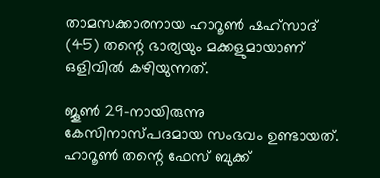താമസക്കാരനായ ഹാറൂണ്‍ ഷഹ്സാദ് (45) തന്റെ ഭാര്യയും മക്കളുമായാണ് ഒളിവില്‍ കഴിയുന്നത്.

ജൂണ്‍ 29-നായിരുന്നു കേസിനാസ്പദമായ സംഭവം ഉണ്ടായത്. ഹാറൂണ്‍ തന്റെ ഫേസ് ബുക്ക്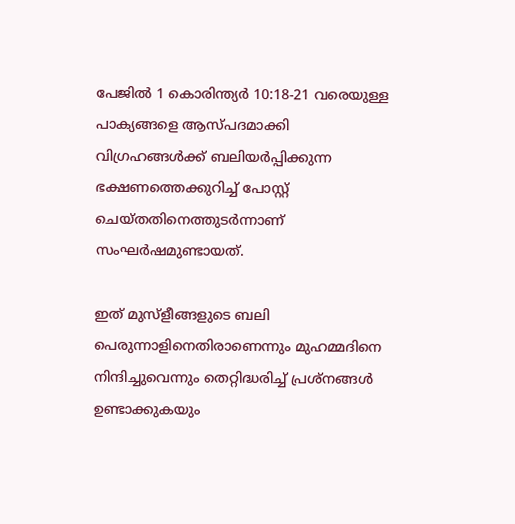പേജില്‍ 1 കൊരിന്ത്യര്‍ 10:18-21 വരെയുള്ള പാക്യങ്ങളെ ആസ്പദമാക്കി വിഗ്രഹങ്ങള്‍ക്ക് ബലിയര്‍പ്പിക്കുന്ന ഭക്ഷണത്തെക്കുറിച്ച് പോസ്റ്റ് ചെയ്തതിനെത്തുടര്‍ന്നാണ് സംഘര്‍ഷമുണ്ടായത്.

ഇത് മുസ്ളീങ്ങളുടെ ബലി പെരുന്നാളിനെതിരാണെന്നും മുഹമ്മദിനെ നിന്ദിച്ചുവെന്നും തെറ്റിദ്ധരിച്ച് പ്രശ്നങ്ങള്‍ ഉണ്ടാക്കുകയും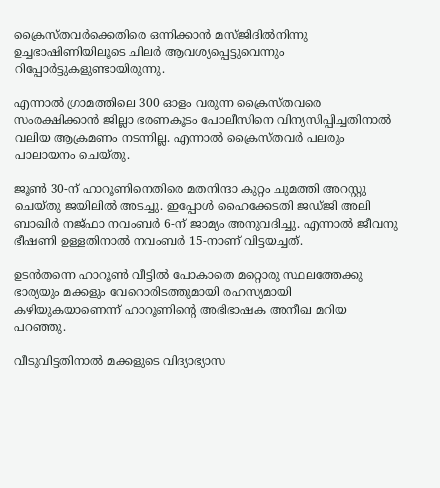ക്രൈസ്തവര്‍ക്കെതിരെ ഒന്നിക്കാന്‍ മസ്ജിദില്‍നിന്നു ഉച്ചഭാഷിണിയിലൂടെ ചിലര്‍ ആവശ്യപ്പെട്ടുവെന്നും റിപ്പോര്‍ട്ടുകളുണ്ടായിരുന്നു.

എന്നാല്‍ ഗ്രാമത്തിലെ 300 ഓളം വരുന്ന ക്രൈസ്തവരെ സംരക്ഷിക്കാന്‍ ജില്ലാ ഭരണകൂടം പോലീസിനെ വിന്യസിപ്പിച്ചതിനാല്‍ വലിയ ആക്രമണം നടന്നില്ല. എന്നാല്‍ ക്രൈസ്തവര്‍ പലരും പാലായനം ചെയ്തു.

ജൂണ്‍ 30-ന് ഹാറൂണിനെതിരെ മതനിന്ദാ കുറ്റം ചുമത്തി അറസ്റ്റു ചെയ്തു ജയിലില്‍ അടച്ചു. ഇപ്പോള്‍ ഹൈക്കേടതി ജഡ്ജി അലി ബാഖിര്‍ നജ്ഫാ നവംബര്‍ 6-ന് ജാമ്യം അനുവദിച്ചു. എന്നാല്‍ ജീവനു ഭീഷണി ഉള്ളതിനാല്‍ നവംബര്‍ 15-നാണ് വിട്ടയച്ചത്.

ഉടന്‍തന്നെ ഹാറൂണ്‍ വീട്ടില്‍ പോകാതെ മറ്റൊരു സ്ഥലത്തേക്കു ഭാര്യയും മക്കളും വേറൊരിടത്തുമായി രഹസ്യമായി കഴിയുകയാണെന്ന് ഹാറൂണിന്റെ അഭിഭാഷക അനീഖ മറിയ പറഞ്ഞു.

വീടുവിട്ടതിനാല്‍ മക്കളുടെ വിദ്യാഭ്യാസ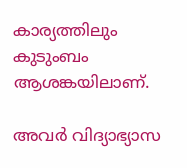കാര്യത്തിലും കുടുംബം ആശങ്കയിലാണ്.

അവര്‍ വിദ്യാഭ്യാസ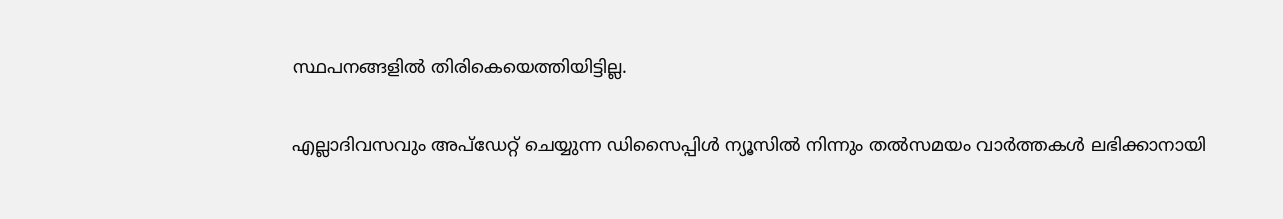സ്ഥപനങ്ങളില്‍ തിരികെയെത്തിയിട്ടില്ല.

എല്ലാദിവസവും അപ്ഡേറ്റ് ചെയ്യുന്ന ഡിസൈപ്പിൾ ന്യൂസിൽ നിന്നും തൽസമയം വാർത്തകൾ ലഭിക്കാനായി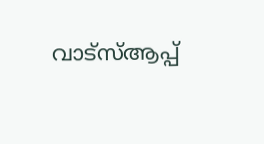വാട്സ്ആപ്പ്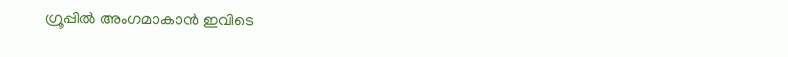ഗ്രൂപ്പിൽ അംഗമാകാൻ ഇവിടെ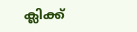ക്ലിക്ക്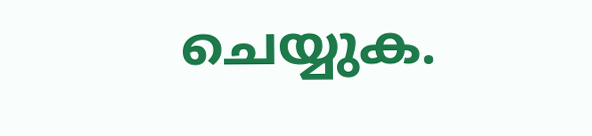ചെയ്യുക.